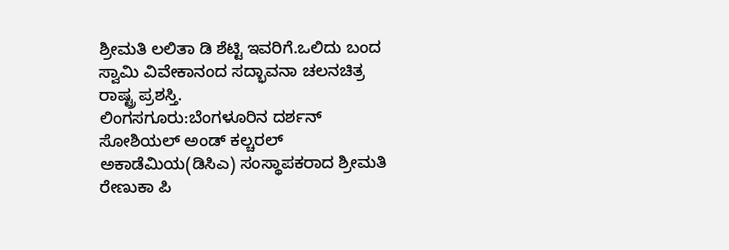ಶ್ರೀಮತಿ ಲಲಿತಾ ಡಿ ಶೆಟ್ಟಿ ಇವರಿಗೆ.ಒಲಿದು ಬಂದ ಸ್ವಾಮಿ ವಿವೇಕಾನಂದ ಸದ್ಭಾವನಾ ಚಲನಚಿತ್ರ ರಾಷ್ಟ್ರ ಪ್ರಶಸ್ತಿ.
ಲಿಂಗಸಗೂರು:ಬೆಂಗಳೂರಿನ ದರ್ಶನ್ ಸೋಶಿಯಲ್ ಅಂಡ್ ಕಲ್ಚರಲ್ ಅಕಾಡೆಮಿಯ(ಡಿಸಿಎ) ಸಂಸ್ಥಾಪಕರಾದ ಶ್ರೀಮತಿ ರೇಣುಕಾ ಪಿ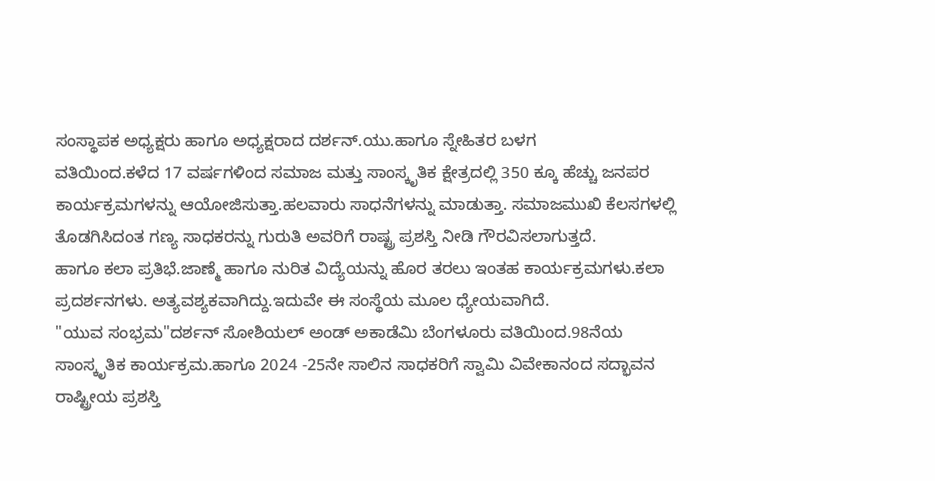ಸಂಸ್ಥಾಪಕ ಅಧ್ಯಕ್ಷರು ಹಾಗೂ ಅಧ್ಯಕ್ಷರಾದ ದರ್ಶನ್.ಯು.ಹಾಗೂ ಸ್ನೇಹಿತರ ಬಳಗ
ವತಿಯಿಂದ.ಕಳೆದ 17 ವರ್ಷಗಳಿಂದ ಸಮಾಜ ಮತ್ತು ಸಾಂಸ್ಕೃತಿಕ ಕ್ಷೇತ್ರದಲ್ಲಿ 350 ಕ್ಕೂ ಹೆಚ್ಚು ಜನಪರ ಕಾರ್ಯಕ್ರಮಗಳನ್ನು ಆಯೋಜಿಸುತ್ತಾ.ಹಲವಾರು ಸಾಧನೆಗಳನ್ನು ಮಾಡುತ್ತಾ. ಸಮಾಜಮುಖಿ ಕೆಲಸಗಳಲ್ಲಿ ತೊಡಗಿಸಿದಂತ ಗಣ್ಯ ಸಾಧಕರನ್ನು ಗುರುತಿ ಅವರಿಗೆ ರಾಷ್ಟ್ರ ಪ್ರಶಸ್ತಿ ನೀಡಿ ಗೌರವಿಸಲಾಗುತ್ತದೆ.
ಹಾಗೂ ಕಲಾ ಪ್ರತಿಭೆ.ಜಾಣ್ಮೆ ಹಾಗೂ ನುರಿತ ವಿದ್ಯೆಯನ್ನು ಹೊರ ತರಲು ಇಂತಹ ಕಾರ್ಯಕ್ರಮಗಳು.ಕಲಾ ಪ್ರದರ್ಶನಗಳು. ಅತ್ಯವಶ್ಯಕವಾಗಿದ್ದು.ಇದುವೇ ಈ ಸಂಸ್ಥೆಯ ಮೂಲ ಧ್ಯೇಯವಾಗಿದೆ.
"ಯುವ ಸಂಭ್ರಮ"ದರ್ಶನ್ ಸೋಶಿಯಲ್ ಅಂಡ್ ಅಕಾಡೆಮಿ ಬೆಂಗಳೂರು ವತಿಯಿಂದ.98ನೆಯ ಸಾಂಸ್ಕೃತಿಕ ಕಾರ್ಯಕ್ರಮ.ಹಾಗೂ 2024 -25ನೇ ಸಾಲಿನ ಸಾಧಕರಿಗೆ ಸ್ವಾಮಿ ವಿವೇಕಾನಂದ ಸದ್ಭಾವನ ರಾಷ್ಟ್ರೀಯ ಪ್ರಶಸ್ತಿ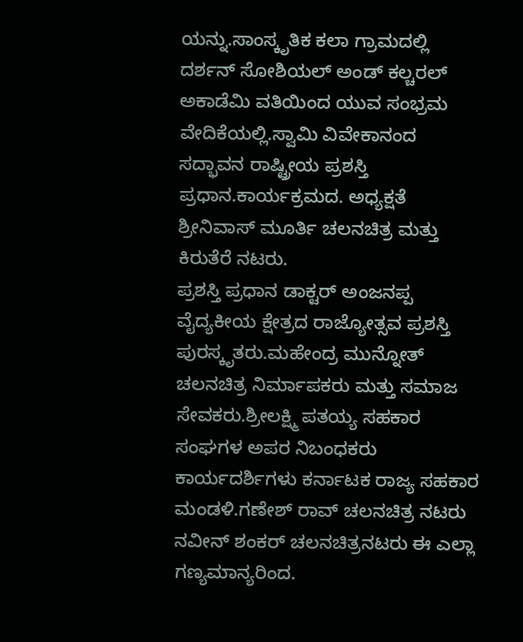ಯನ್ನು.ಸಾಂಸ್ಕೃತಿಕ ಕಲಾ ಗ್ರಾಮದಲ್ಲಿ ದರ್ಶನ್ ಸೋಶಿಯಲ್ ಅಂಡ್ ಕಲ್ಚರಲ್ ಅಕಾಡೆಮಿ ವತಿಯಿಂದ ಯುವ ಸಂಭ್ರಮ ವೇದಿಕೆಯಲ್ಲಿ.ಸ್ವಾಮಿ ವಿವೇಕಾನಂದ ಸದ್ಭಾವನ ರಾಷ್ಟ್ರೀಯ ಪ್ರಶಸ್ತಿ ಪ್ರಧಾನ.ಕಾರ್ಯಕ್ರಮದ. ಅಧ್ಯಕ್ಷತೆ ಶ್ರೀನಿವಾಸ್ ಮೂರ್ತಿ ಚಲನಚಿತ್ರ ಮತ್ತು ಕಿರುತೆರೆ ನಟರು.
ಪ್ರಶಸ್ತಿ ಪ್ರಧಾನ ಡಾಕ್ಟರ್ ಅಂಜನಪ್ಪ ವೈದ್ಯಕೀಯ ಕ್ಷೇತ್ರದ ರಾಜ್ಯೋತ್ಸವ ಪ್ರಶಸ್ತಿ ಪುರಸ್ಕೃತರು.ಮಹೇಂದ್ರ ಮುನ್ನೋತ್ ಚಲನಚಿತ್ರ ನಿರ್ಮಾಪಕರು ಮತ್ತು ಸಮಾಜ ಸೇವಕರು.ಶ್ರೀಲಕ್ಷ್ಮಿ ಪತಯ್ಯ ಸಹಕಾರ ಸಂಘಗಳ ಅಪರ ನಿಬಂಧಕರು ಕಾರ್ಯದರ್ಶಿಗಳು ಕರ್ನಾಟಕ ರಾಜ್ಯ ಸಹಕಾರ ಮಂಡಳಿ.ಗಣೇಶ್ ರಾವ್ ಚಲನಚಿತ್ರ ನಟರು ನವೀನ್ ಶಂಕರ್ ಚಲನಚಿತ್ರನಟರು ಈ ಎಲ್ಲಾ ಗಣ್ಯಮಾನ್ಯರಿಂದ.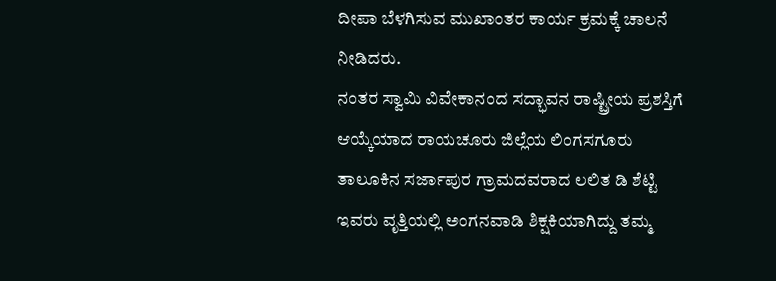ದೀಪಾ ಬೆಳಗಿಸುವ ಮುಖಾಂತರ ಕಾರ್ಯ ಕ್ರಮಕ್ಕೆ ಚಾಲನೆ ನೀಡಿದರು.
ನಂತರ ಸ್ವಾಮಿ ವಿವೇಕಾನಂದ ಸದ್ಭಾವನ ರಾಷ್ಟ್ರೀಯ ಪ್ರಶಸ್ತಿಗೆ ಆಯ್ಕೆಯಾದ ರಾಯಚೂರು ಜಿಲ್ಲೆಯ ಲಿಂಗಸಗೂರು ತಾಲೂಕಿನ ಸರ್ಜಾಪುರ ಗ್ರಾಮದವರಾದ ಲಲಿತ ಡಿ ಶೆಟ್ಟಿ ಇವರು ವೃತ್ತಿಯಲ್ಲಿ ಅಂಗನವಾಡಿ ಶಿಕ್ಷಕಿಯಾಗಿದ್ದು ತಮ್ಮ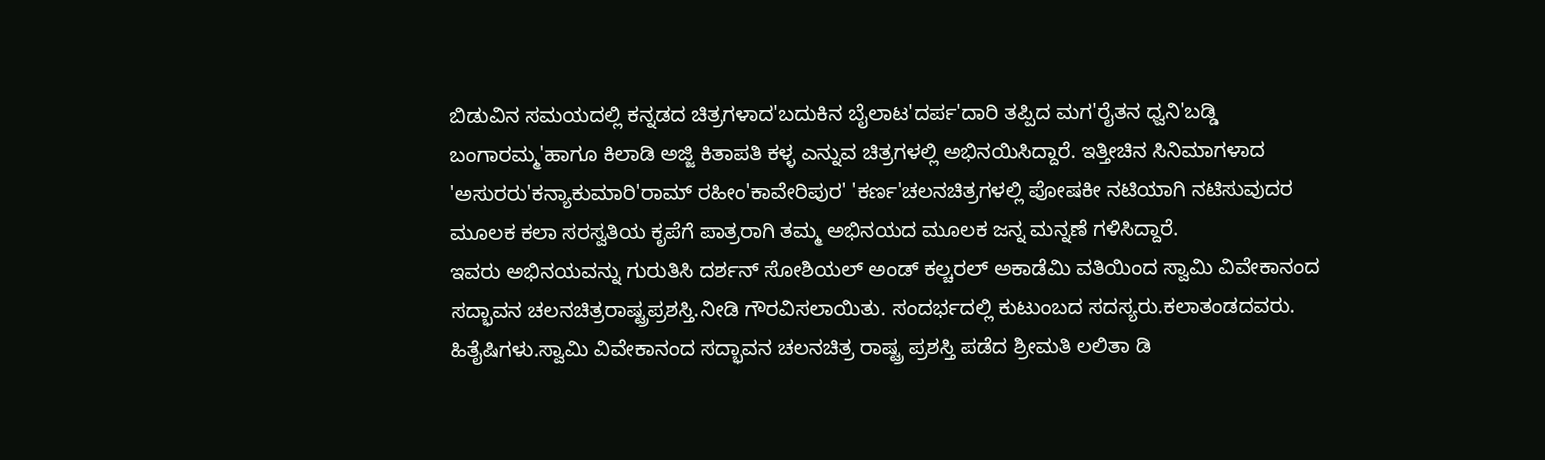ಬಿಡುವಿನ ಸಮಯದಲ್ಲಿ ಕನ್ನಡದ ಚಿತ್ರಗಳಾದ'ಬದುಕಿನ ಬೈಲಾಟ'ದರ್ಪ'ದಾರಿ ತಪ್ಪಿದ ಮಗ'ರೈತನ ಧ್ವನಿ'ಬಡ್ಡಿ ಬಂಗಾರಮ್ಮ'ಹಾಗೂ ಕಿಲಾಡಿ ಅಜ್ಜಿ ಕಿತಾಪತಿ ಕಳ್ಳ ಎನ್ನುವ ಚಿತ್ರಗಳಲ್ಲಿ ಅಭಿನಯಿಸಿದ್ದಾರೆ. ಇತ್ತೀಚಿನ ಸಿನಿಮಾಗಳಾದ 'ಅಸುರರು'ಕನ್ಯಾಕುಮಾರಿ'ರಾಮ್ ರಹೀಂ'ಕಾವೇರಿಪುರ' 'ಕರ್ಣ'ಚಲನಚಿತ್ರಗಳಲ್ಲಿ ಪೋಷಕೀ ನಟಿಯಾಗಿ ನಟಿಸುವುದರ ಮೂಲಕ ಕಲಾ ಸರಸ್ವತಿಯ ಕೃಪೆಗೆ ಪಾತ್ರರಾಗಿ ತಮ್ಮ ಅಭಿನಯದ ಮೂಲಕ ಜನ್ನ ಮನ್ನಣೆ ಗಳಿಸಿದ್ದಾರೆ.
ಇವರು ಅಭಿನಯವನ್ನು ಗುರುತಿಸಿ ದರ್ಶನ್ ಸೋಶಿಯಲ್ ಅಂಡ್ ಕಲ್ಚರಲ್ ಅಕಾಡೆಮಿ ವತಿಯಿಂದ ಸ್ವಾಮಿ ವಿವೇಕಾನಂದ ಸದ್ಭಾವನ ಚಲನಚಿತ್ರರಾಷ್ಟ್ರಪ್ರಶಸ್ತಿ.ನೀಡಿ ಗೌರವಿಸಲಾಯಿತು. ಸಂದರ್ಭದಲ್ಲಿ ಕುಟುಂಬದ ಸದಸ್ಯರು.ಕಲಾತಂಡದವರು. ಹಿತೈಷಿಗಳು.ಸ್ವಾಮಿ ವಿವೇಕಾನಂದ ಸದ್ಭಾವನ ಚಲನಚಿತ್ರ ರಾಷ್ಟ್ರ ಪ್ರಶಸ್ತಿ ಪಡೆದ ಶ್ರೀಮತಿ ಲಲಿತಾ ಡಿ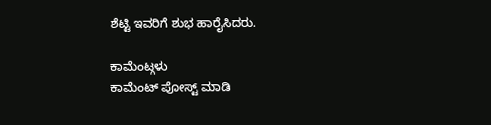ಶೆಟ್ಟಿ ಇವರಿಗೆ ಶುಭ ಹಾರೈಸಿದರು.

ಕಾಮೆಂಟ್ಗಳು
ಕಾಮೆಂಟ್ ಪೋಸ್ಟ್ ಮಾಡಿ